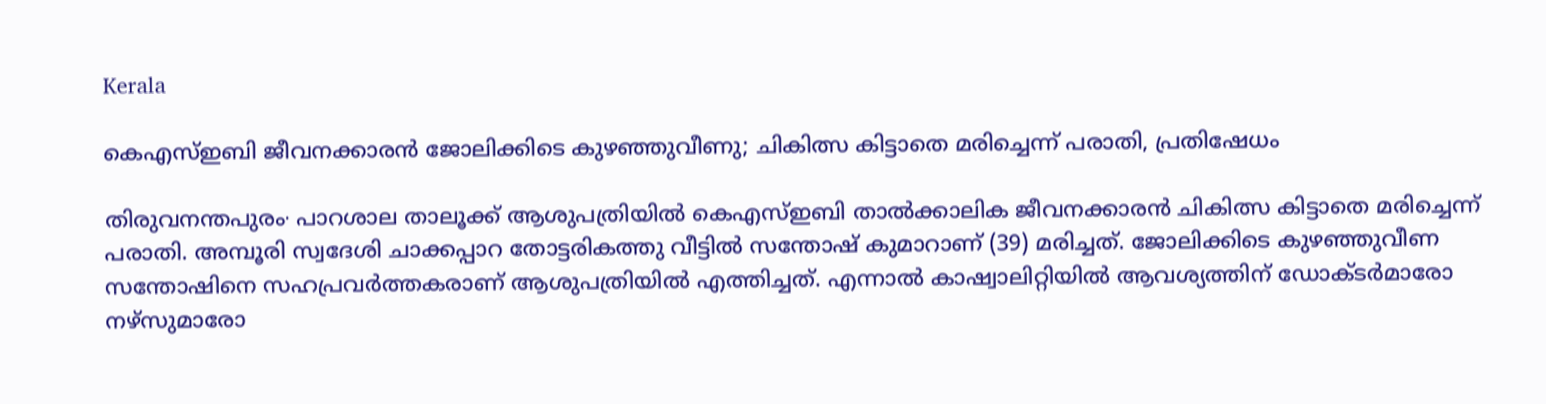Kerala

കെഎസ്ഇബി ജീവനക്കാരന്‍ ജോലിക്കിടെ കുഴഞ്ഞുവീണു; ചികിത്സ കിട്ടാതെ മരിച്ചെന്ന് പരാതി, പ്രതിഷേധം

തിരുവനന്തപുരം∙ പാറശാല താലൂക്ക് ആശുപത്രിയില്‍ കെഎസ്ഇബി താല്‍ക്കാലിക ജീവനക്കാരന്‍ ചികിത്സ കിട്ടാതെ മരിച്ചെന്ന് പരാതി. അമ്പൂരി സ്വദേശി ചാക്കപ്പാറ തോട്ടരികത്തു വീട്ടിൽ സന്തോഷ് കുമാറാണ് (39) മരിച്ചത്. ജോലിക്കിടെ കുഴഞ്ഞുവീണ സന്തോഷിനെ സഹപ്രവര്‍ത്തകരാണ് ആശുപത്രിയില്‍ എത്തിച്ചത്. എന്നാല്‍ കാഷ്വാലിറ്റിയില്‍ ആവശ്യത്തിന് ഡോക്ടര്‍മാരോ നഴ്‌സുമാരോ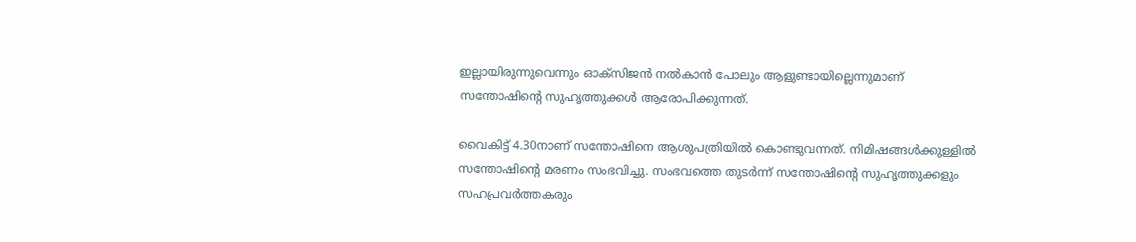ഇല്ലായിരുന്നുവെന്നും ഓക്‌സിജന്‍ നല്‍കാന്‍ പോലും ആളുണ്ടായില്ലെന്നുമാണ് സന്തോഷിന്റെ സുഹൃത്തുക്കള്‍ ആരോപിക്കുന്നത്.

വൈകിട്ട് 4.30നാണ് സന്തോഷിനെ ആശുപത്രിയില്‍ കൊണ്ടുവന്നത്. നിമിഷങ്ങള്‍ക്കുള്ളില്‍ സന്തോഷിന്റെ മരണം സംഭവിച്ചു. സംഭവത്തെ തുടര്‍ന്ന് സന്തോഷിന്റെ സുഹൃത്തുക്കളും സഹപ്രവര്‍ത്തകരും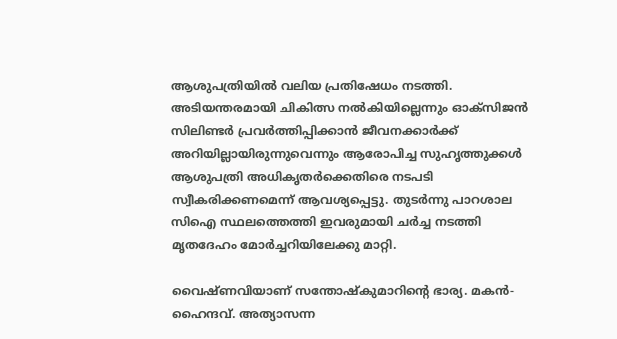ആശുപത്രിയില്‍ വലിയ പ്രതിഷേധം നടത്തി. അടിയന്തരമായി ചികിത്സ നല്‍കിയില്ലെന്നും ഓക്‌സിജൻ സിലിണ്ടർ പ്രവർത്തിപ്പിക്കാൻ ജീവനക്കാർക്ക് അറിയില്ലായിരുന്നുവെന്നും ആരോപിച്ച സുഹൃത്തുക്കൾ ആശുപത്രി അധികൃതർക്കെതിരെ നടപടി സ്വീകരിക്കണമെന്ന് ആവശ്യപ്പെട്ടു. തുടര്‍ന്നു പാറശാല സിഐ സ്ഥലത്തെത്തി ഇവരുമായി ചര്‍ച്ച നടത്തി മൃതദേഹം മോര്‍ച്ചറിയിലേക്കു മാറ്റി.

വൈഷ്‌ണവിയാണ് സന്തോഷ്‌കുമാറിന്റെ ഭാര്യ. മകൻ-ഹൈന്ദവ്. അത്യാസന്ന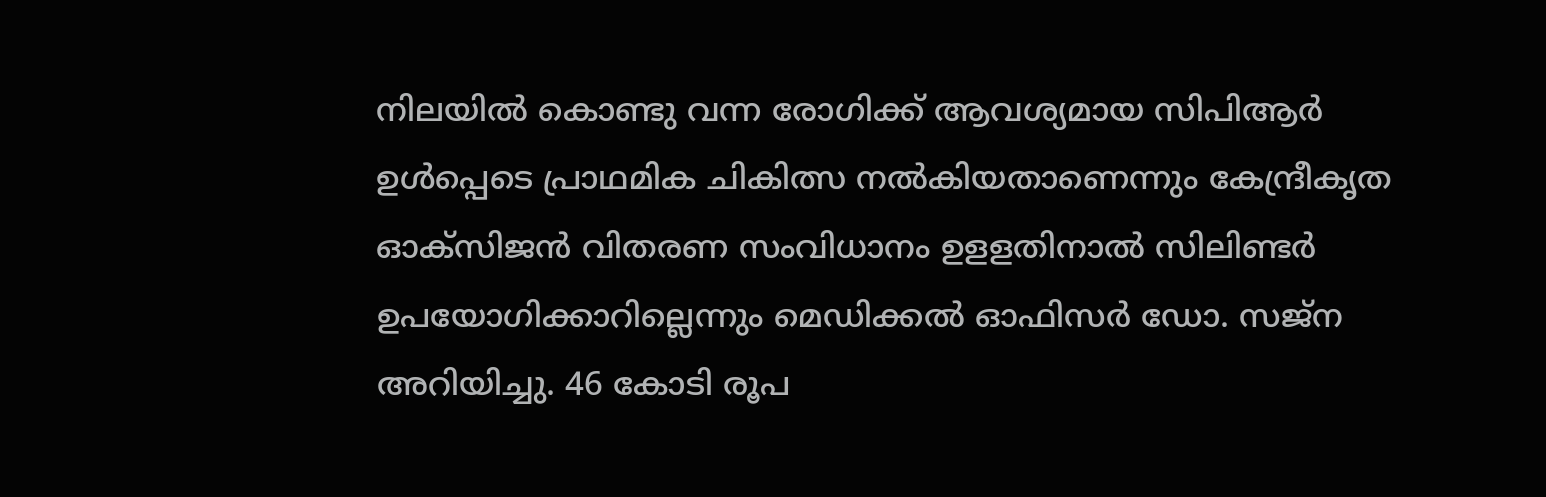നിലയിൽ കൊണ്ടു വന്ന രോഗിക്ക് ആവശ്യമായ സിപിആർ ഉൾപ്പെടെ പ്രാഥമിക ചികിത്സ നൽകിയതാണെന്നും കേന്ദ്രീകൃത ഓക്‌സിജൻ വിതരണ സംവിധാനം ഉളളതിനാൽ സിലിണ്ടർ ഉപയോഗിക്കാറില്ലെന്നും മെഡിക്കൽ ഓഫിസർ ഡോ. സജ്‌ന അറിയിച്ചു. 46 കോടി രൂപ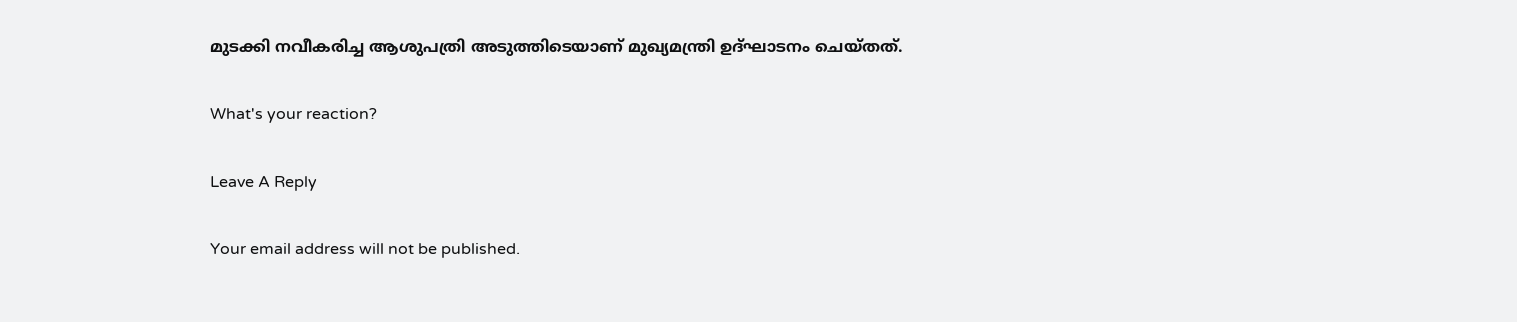മുടക്കി നവീകരിച്ച ആശുപത്രി അടുത്തിടെയാണ് മുഖ്യമന്ത്രി ഉദ്ഘാടനം ചെയ്തത്.

What's your reaction?

Leave A Reply

Your email address will not be published.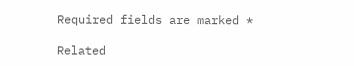Required fields are marked *

Related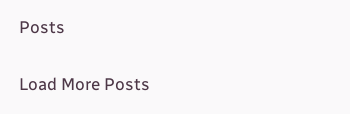Posts

Load More Posts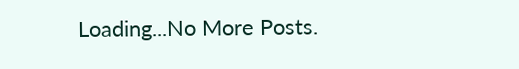Loading...No More Posts.